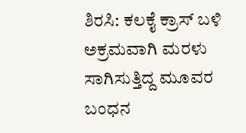ಶಿರಸಿ: ಕಲಕೈ ಕ್ರಾಸ್ ಬಳಿ ಅಕ್ರಮವಾಗಿ ಮರಳು ಸಾಗಿಸುತ್ತಿದ್ದ ಮೂವರ ಬಂಧನ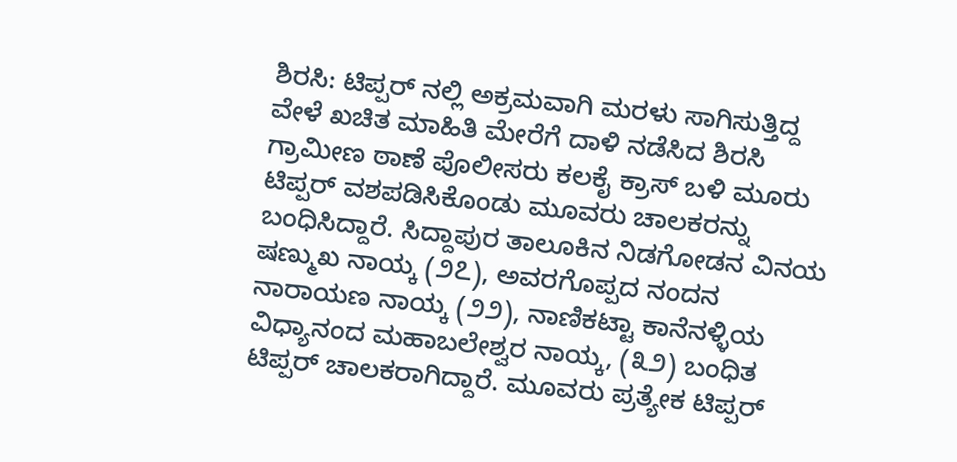ಶಿರಸಿ: ಟಿಪ್ಪರ್ ನಲ್ಲಿ ಅಕ್ರಮವಾಗಿ ಮರಳು ಸಾಗಿಸುತ್ತಿದ್ದ ವೇಳೆ ಖಚಿತ ಮಾಹಿತಿ ಮೇರೆಗೆ ದಾಳಿ ನಡೆಸಿದ ಶಿರಸಿ ಗ್ರಾಮೀಣ ಠಾಣೆ ಪೊಲೀಸರು ಕಲಕೈ ಕ್ರಾಸ್ ಬಳಿ ಮೂರು ಟಿಪ್ಪರ್ ವಶಪಡಿಸಿಕೊಂಡು ಮೂವರು ಚಾಲಕರನ್ನು ಬಂಧಿಸಿದ್ದಾರೆ. ಸಿದ್ದಾಪುರ ತಾಲೂಕಿನ ನಿಡಗೋಡನ ವಿನಯ ಷಣ್ಮುಖ ನಾಯ್ಕ (೨೭), ಅವರಗೊಪ್ಪದ ನಂದನ ನಾರಾಯಣ ನಾಯ್ಕ (೨೨), ನಾಣಿಕಟ್ಟಾ ಕಾನೆನಳ್ಳಿಯ ವಿಧ್ಯಾನಂದ ಮಹಾಬಲೇಶ್ವರ ನಾಯ್ಕ, (೩೨) ಬಂಧಿತ ಟಿಪ್ಪರ್ ಚಾಲಕರಾಗಿದ್ದಾರೆ. ಮೂವರು ಪ್ರತ್ಯೇಕ ಟಿಪ್ಪರ್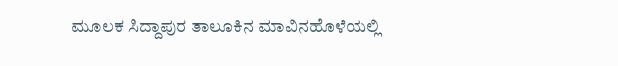ಮೂಲಕ ಸಿದ್ದಾಪುರ ತಾಲೂಕಿನ ಮಾವಿನಹೊಳೆಯಲ್ಲಿ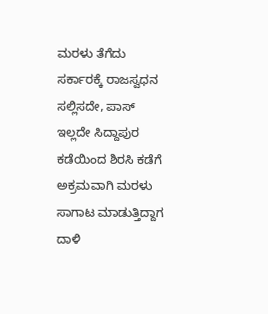ಮರಳು ತೆಗೆದು ಸರ್ಕಾರಕ್ಕೆ ರಾಜಸ್ವಧನ ಸಲ್ಲಿಸದೇ, ಪಾಸ್ ಇಲ್ಲದೇ ಸಿದ್ದಾಪುರ ಕಡೆಯಿಂದ ಶಿರಸಿ ಕಡೆಗೆ ಅಕ್ರಮವಾಗಿ ಮರಳು ಸಾಗಾಟ ಮಾಡುತ್ತಿದ್ದಾಗ ದಾಳಿ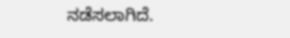ನಡೆಸಲಾಗಿದೆ.